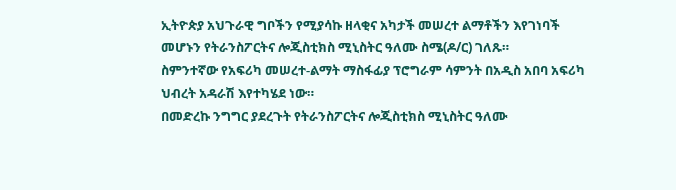ኢትዮጵያ አህጉራዊ ግቦችን የሚያሳኩ ዘላቂና አካታች መሠረተ ልማቶችን እየገነባች መሆኑን የትራንስፖርትና ሎጂስቲክስ ሚኒስትር ዓለሙ ስሜ(ዶ/ር) ገለጹ።
ስምንተኛው የአፍሪካ መሠረተ-ልማት ማስፋፊያ ፕሮግራም ሳምንት በአዲስ አበባ አፍሪካ ህብረት አዳራሽ እየተካሄደ ነው።
በመድረኩ ንግግር ያደረጉት የትራንስፖርትና ሎጂስቲክስ ሚኒስትር ዓለሙ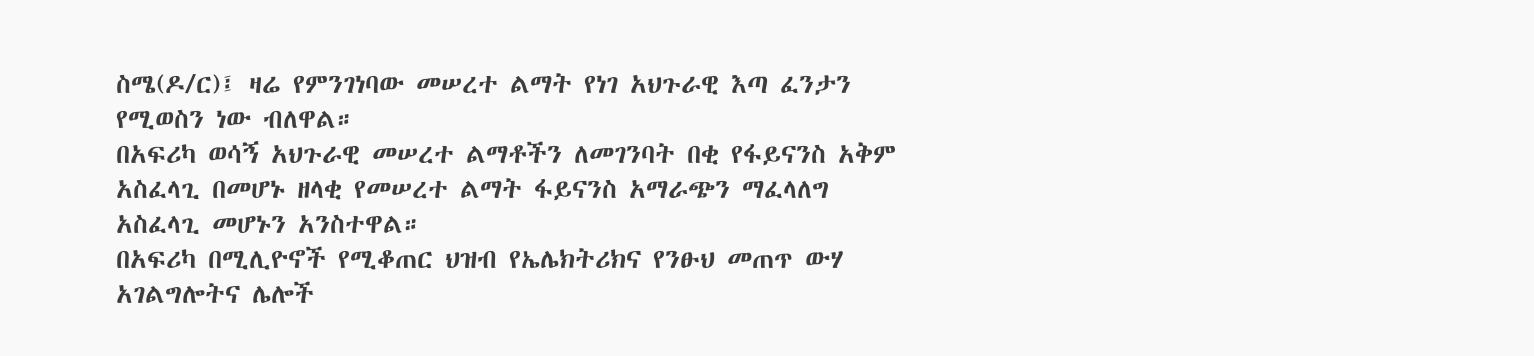ስሜ(ዶ/ር)፤ ዛሬ የምንገነባው መሠረተ ልማት የነገ አህጉራዊ እጣ ፈንታን የሚወስን ነው ብለዋል።
በአፍሪካ ወሳኝ አህጉራዊ መሠረተ ልማቶችን ለመገንባት በቂ የፋይናንስ አቅም አስፈላጊ በመሆኑ ዘላቂ የመሠረተ ልማት ፋይናንስ አማራጭን ማፈላለግ አስፈላጊ መሆኑን አንስተዋል።
በአፍሪካ በሚሊዮኖች የሚቆጠር ህዝብ የኤሌክትሪክና የንፁህ መጠጥ ውሃ አገልግሎትና ሌሎች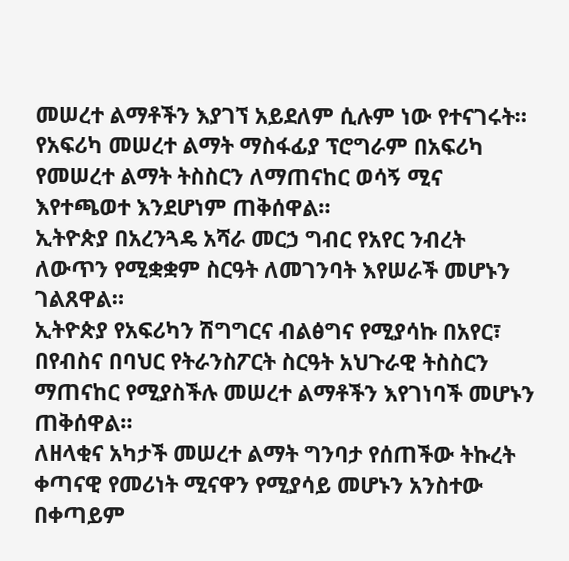መሠረተ ልማቶችን እያገኘ አይደለም ሲሉም ነው የተናገሩት።
የአፍሪካ መሠረተ ልማት ማስፋፊያ ፕሮግራም በአፍሪካ የመሠረተ ልማት ትስስርን ለማጠናከር ወሳኝ ሚና እየተጫወተ እንደሆነም ጠቅሰዋል።
ኢትዮጵያ በአረንጓዴ አሻራ መርኃ ግብር የአየር ንብረት ለውጥን የሚቋቋም ስርዓት ለመገንባት እየሠራች መሆኑን ገልጸዋል።
ኢትዮጵያ የአፍሪካን ሽግግርና ብልፅግና የሚያሳኩ በአየር፣ በየብስና በባህር የትራንስፖርት ስርዓት አህጉራዊ ትስስርን ማጠናከር የሚያስችሉ መሠረተ ልማቶችን እየገነባች መሆኑን ጠቅሰዋል።
ለዘላቂና አካታች መሠረተ ልማት ግንባታ የሰጠችው ትኩረት ቀጣናዊ የመሪነት ሚናዋን የሚያሳይ መሆኑን አንስተው በቀጣይም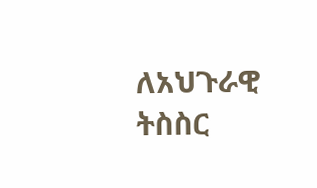ለአህጉራዊ ትስስር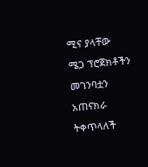ሚና ያላቸው ሜጋ ፕሮጀክቶችን መገንባቷን አጠናክራ ትቀጥላለች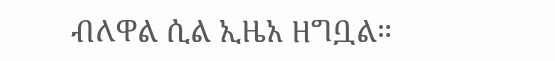ብለዋል ሲል ኢዜአ ዘግቧል።